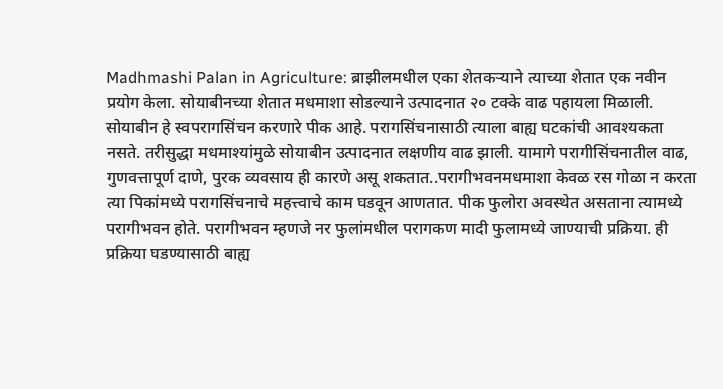Madhmashi Palan in Agriculture: ब्राझीलमधील एका शेतकऱ्याने त्याच्या शेतात एक नवीन प्रयोग केला. सोयाबीनच्या शेतात मधमाशा सोडल्याने उत्पादनात २० टक्के वाढ पहायला मिळाली. सोयाबीन हे स्वपरागसिंचन करणारे पीक आहे. परागसिंचनासाठी त्याला बाह्य घटकांची आवश्यकता नसते. तरीसुद्धा मधमाश्यांमुळे सोयाबीन उत्पादनात लक्षणीय वाढ झाली. यामागे परागीसिंचनातील वाढ, गुणवत्तापूर्ण दाणे, पुरक व्यवसाय ही कारणे असू शकतात..परागीभवनमधमाशा केवळ रस गोळा न करता त्या पिकांमध्ये परागसिंचनाचे महत्त्वाचे काम घडवून आणतात. पीक फुलोरा अवस्थेत असताना त्यामध्ये परागीभवन होते. परागीभवन म्हणजे नर फुलांमधील परागकण मादी फुलामध्ये जाण्याची प्रक्रिया. ही प्रक्रिया घडण्यासाठी बाह्य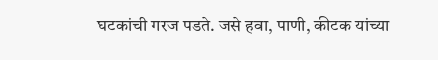घटकांची गरज पडते. जसे हवा, पाणी, कीटक यांच्या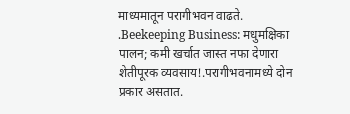माध्यमातून परागीभवन वाढते. .Beekeeping Business: मधुमक्षिका पालन; कमी खर्चात जास्त नफा देणारा शेतीपूरक व्यवसाय!.परागीभवनामध्ये दोन प्रकार असतात.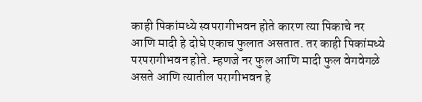काही पिकांमध्ये स्वपरागीभवन होते कारण त्या पिकाचे नर आणि मादी हे दोघे एकाच फुलात असतात. तर काही पिकांमध्ये परपरागीभवन होते. म्हणजे नर फुल आणि मादी फुल वेगवेगळे असते आणि त्यातील परागीभवन हे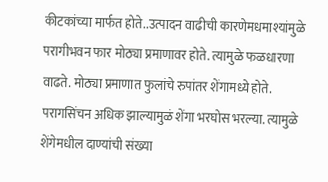कीटकांच्या मार्फत होते..उत्पादन वाढीची कारणेमधमाश्यांमुळे परागीभवन फार मोठ्या प्रमाणावर होते. त्यामुळे फळधारणा वाढते. मोठ्या प्रमाणात फुलांचे रुपांतर शेंगामध्ये होते. परागसिंचन अधिक झाल्यामुळं शेंगा भरघोस भरल्या. त्यामुळे शेंगेमधील दाण्यांची संख्या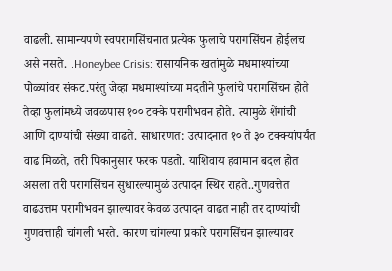वाढली. सामान्यपणे स्वपरागसिंचनात प्रत्येक फुलाचे परागसिंचन होईलच असे नसते. .Honeybee Crisis: रासायनिक खतांमुळे मधमाश्यांच्या पोळ्यांवर संकट.परंतु जेव्हा मधमाश्यांच्या मदतीने फुलांचे परागसिंचन होते तेव्हा फुलांमध्ये जवळपास १०० टक्के परागीभवन होते. त्यामुळे शेंगांची आणि दाण्यांची संख्या वाढते. साधारणत: उत्पादनात १० ते ३० टक्क्यांपर्यंत वाढ मिळते, तरी पिकानुसार फरक पडतो. याशिवाय हवामान बदल होत असला तरी परागसिंचन सुधारल्यामुळं उत्पादन स्थिर राहते..गुणवत्तेत वाढउत्तम परागीभवन झाल्यावर केवळ उत्पादन वाढत नाही तर दाण्यांची गुणवत्ताही चांगली भरते. कारण चांगल्या प्रकारे परागसिंचन झाल्यावर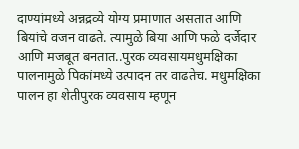दाण्यांमध्ये अन्नद्रव्ये योग्य प्रमाणात असतात आणि बियांचे वजन वाढते. त्यामुळे बिया आणि फळे दर्जेदार आणि मजबूत बनतात..पुरक व्यवसायमधुमक्षिका पालनामुळे पिकांमध्ये उत्पादन तर वाढतेच. मधुमक्षिका पालन हा शेतीपुरक व्यवसाय म्हणून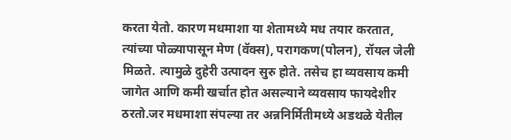करता येतो. कारण मधमाशा या शेतामध्ये मध तयार करतात, त्यांच्या पोळ्यापासून मेण (वॅक्स), परागकण(पोलन), रॉयल जेली मिळते. त्यामुळे दुहेरी उत्पादन सुरु होते. तसेच हा व्यवसाय कमी जागेत आणि कमी खर्चात होत असल्याने व्यवसाय फायदेशीर ठरतो.जर मधमाशा संपल्या तर अन्ननिर्मितीमध्ये अडथळे येतील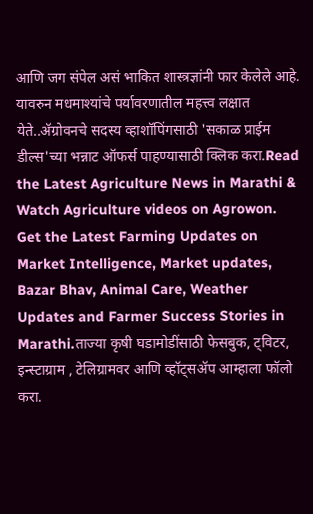आणि जग संपेल असं भाकित शास्त्रज्ञांनी फार केलेले आहे. यावरुन मधमाश्यांचे पर्यावरणातील महत्त्व लक्षात येते..ॲग्रोवनचे सदस्य व्हाशॉपिंगसाठी 'सकाळ प्राईम डील्स'च्या भन्नाट ऑफर्स पाहण्यासाठी क्लिक करा.Read the Latest Agriculture News in Marathi & Watch Agriculture videos on Agrowon. Get the Latest Farming Updates on Market Intelligence, Market updates, Bazar Bhav, Animal Care, Weather Updates and Farmer Success Stories in Marathi.ताज्या कृषी घडामोडींसाठी फेसबुक, ट्विटर, इन्स्टाग्राम , टेलिग्रामवर आणि व्हॉट्सॲप आम्हाला फॉलो करा.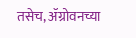तसेच, ॲग्रोवनच्या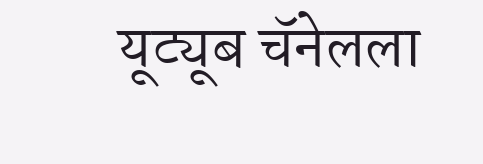यूट्यूब चॅनेलला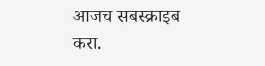आजच सबस्क्राइब करा.